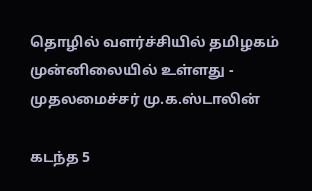தொழில் வளர்ச்சியில் தமிழகம் முன்னிலையில் உள்ளது - முதலமைச்சர் மு.க.ஸ்டாலின்

கடந்த 5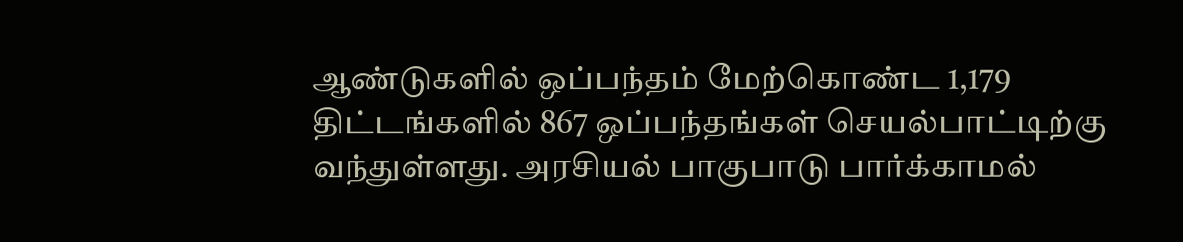ஆண்டுகளில் ஒப்பந்தம் மேற்கொண்ட 1,179 திட்டங்களில் 867 ஒப்பந்தங்கள் செயல்பாட்டிற்கு வந்துள்ளது. அரசியல் பாகுபாடு பார்க்காமல்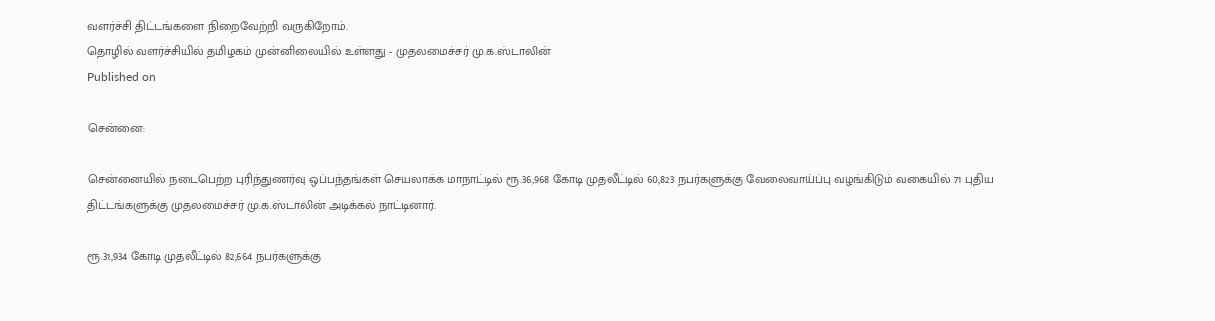வளர்ச்சி திட்டங்களை நிறைவேற்றி வருகிறோம்.
தொழில் வளர்ச்சியில் தமிழகம் முன்னிலையில் உள்ளது - முதலமைச்சர் மு.க.ஸ்டாலின்
Published on

சென்னை:

சென்னையில் நடைபெற்ற புரிந்துணர்வு ஒப்பந்தங்கள் செயலாக்க மாநாட்டில் ரூ.36,968 கோடி முதலீட்டில் 60,823 நபர்களுக்கு வேலைவாய்ப்பு வழங்கிடும் வகையில் 71 புதிய திட்டங்களுக்கு முதலமைச்சர் மு.க.ஸ்டாலின் அடிக்கல் நாட்டினார்.

ரூ.31,934 கோடி முதலீட்டில் 82,664 நபர்களுக்கு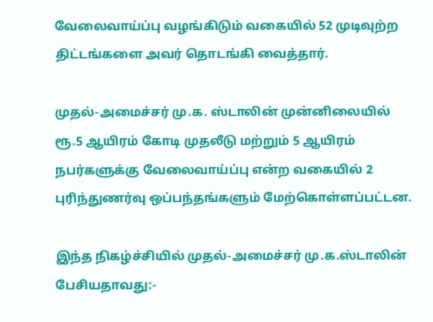வேலைவாய்ப்பு வழங்கிடும் வகையில் 52 முடிவுற்ற திட்டங்களை அவர் தொடங்கி வைத்தார்.

முதல்-அமைச்சர் மு.க. ஸ்டாலின் முன்னிலையில் ரூ.5 ஆயிரம் கோடி முதலீடு மற்றும் 5 ஆயிரம் நபர்களுக்கு வேலைவாய்ப்பு என்ற வகையில் 2 புரிந்துணர்வு ஒப்பந்தங்களும் மேற்கொள்ளப்பட்டன.

இந்த நிகழ்ச்சியில் முதல்-அமைச்சர் மு.க.ஸ்டாலின் பேசியதாவது:-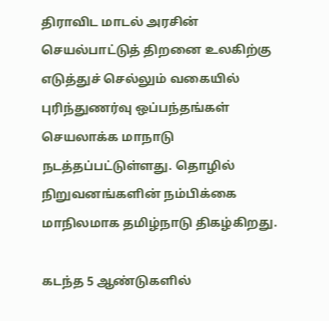திராவிட மாடல் அரசின் செயல்பாட்டுத் திறனை உலகிற்கு எடுத்துச் செல்லும் வகையில் புரிந்துணர்வு ஒப்பந்தங்கள் செயலாக்க மாநாடு நடத்தப்பட்டுள்ளது. தொழில் நிறுவனங்களின் நம்பிக்கை மாநிலமாக தமிழ்நாடு திகழ்கிறது.

கடந்த 5 ஆண்டுகளில்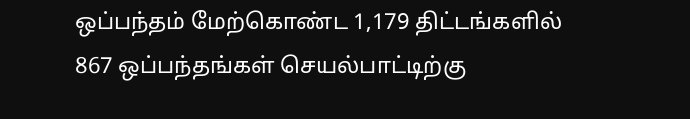ஒப்பந்தம் மேற்கொண்ட 1,179 திட்டங்களில் 867 ஒப்பந்தங்கள் செயல்பாட்டிற்கு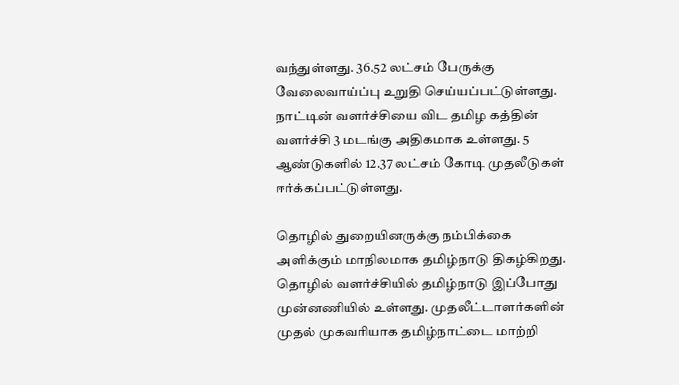வந்துள்ளது. 36.52 லட்சம் பேருக்கு வேலைவாய்ப்பு உறுதி செய்யப்பட்டுள்ளது. நாட்டின் வளர்ச்சியை விட தமிழ கத்தின் வளர்ச்சி 3 மடங்கு அதிகமாக உள்ளது. 5 ஆண்டுகளில் 12.37 லட்சம் கோடி முதலீடுகள் ஈர்க்கப்பட்டுள்ளது.

தொழில் துறையினருக்கு நம்பிக்கை அளிக்கும் மாநிலமாக தமிழ்நாடு திகழ்கிறது. தொழில் வளர்ச்சியில் தமிழ்நாடு இப்போது முன்னணியில் உள்ளது. முதலீட்டாளர்களின் முதல் முகவரியாக தமிழ்நாட்டை மாற்றி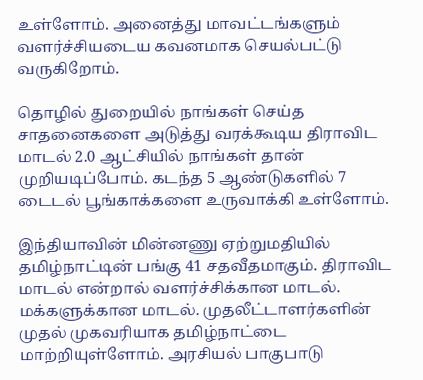உள்ளோம். அனைத்து மாவட்டங்களும் வளர்ச்சியடைய கவனமாக செயல்பட்டு வருகிறோம்.

தொழில் துறையில் நாங்கள் செய்த சாதனைகளை அடுத்து வரக்கூடிய திராவிட மாடல் 2.0 ஆட்சியில் நாங்கள் தான் முறியடிப்போம். கடந்த 5 ஆண்டுகளில் 7 டைடல் பூங்காக்களை உருவாக்கி உள்ளோம்.

இந்தியாவின் மின்னணு ஏற்றுமதியில் தமிழ்நாட்டின் பங்கு 41 சதவீதமாகும். திராவிட மாடல் என்றால் வளர்ச்சிக்கான மாடல். மக்களுக்கான மாடல். முதலீட்டாளர்களின் முதல் முகவரியாக தமிழ்நாட்டை மாற்றியுள்ளோம். அரசியல் பாகுபாடு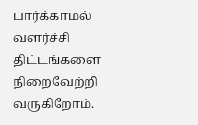பார்க்காமல் வளர்ச்சி திட்டங்களை நிறைவேற்றி வருகிறோம்.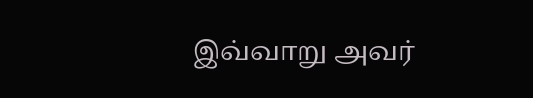இவ்வாறு அவர்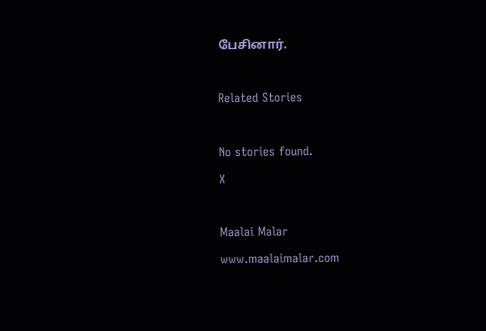பேசினார்.

Related Stories

No stories found.
X

Maalai Malar
www.maalaimalar.com